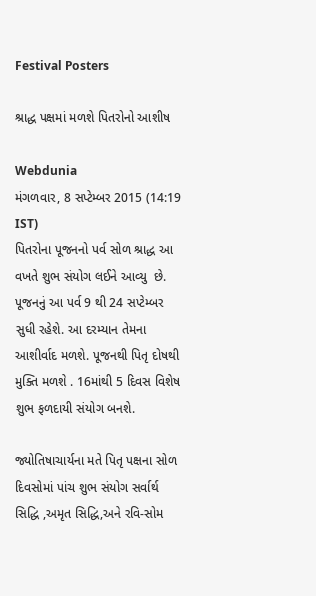Festival Posters

શ્રાદ્ધ પક્ષમાં મળશે પિતરોનો આશીષ

Webdunia
મંગળવાર, 8 સપ્ટેમ્બર 2015 (14:19 IST)
પિતરોના પૂજનનો પર્વ સોળ શ્રાદ્ધ આ વખતે શુભ સંયોગ લઈને આવ્યુ  છે. પૂજનનું આ પર્વ 9 થી 24 સપ્ટેમ્બર સુધી રહેશે. આ દરમ્યાન તેમના આશીર્વાદ મળશે. પૂજનથી પિતૃ દોષથી મુક્તિ મળશે . 16માંથી 5 દિવસ વિશેષ શુભ ફળદાયી સંયોગ બનશે.

જ્યોતિષાચાર્યના મતે પિતૃ પક્ષના સોળ દિવસોમાં પાંચ શુભ સંયોગ સર્વાર્થ  સિદ્ધિ ,અમૃત સિદ્ધિ,અને રવિ-સોમ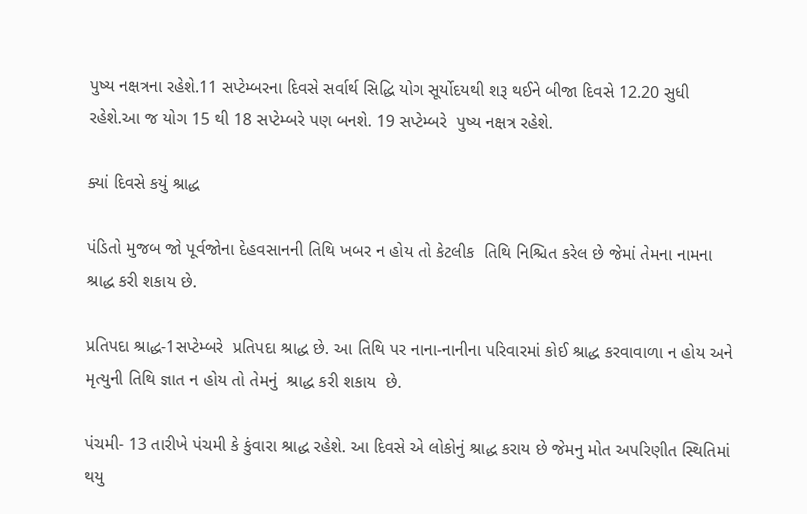પુષ્ય નક્ષત્રના રહેશે.11 સપ્ટેમ્બરના દિવસે સર્વાર્થ સિદ્ધિ યોગ સૂર્યોદયથી શરૂ થઈને બીજા દિવસે 12.20 સુધી રહેશે.આ જ યોગ 15 થી 18 સપ્ટેમ્બરે પણ બનશે. 19 સપ્ટેમ્બરે  પુષ્ય નક્ષત્ર રહેશે.

ક્યાં દિવસે કયું શ્રાદ્ધ

પંડિતો મુજબ જો પૂર્વજોના દેહવસાનની તિથિ ખબર ન હોય તો કેટલીક  તિથિ નિશ્ચિત કરેલ છે જેમાં તેમના નામના શ્રાદ્ધ કરી શકાય છે.

પ્રતિપદા શ્રાદ્ધ-1સપ્ટેમ્બરે  પ્રતિપદા શ્રાદ્ધ છે. આ તિથિ પર નાના-નાનીના પરિવારમાં કોઈ શ્રાદ્ધ કરવાવાળા ન હોય અને મૃત્યુની તિથિ જ્ઞાત ન હોય તો તેમનું  શ્રાદ્ધ કરી શકાય  છે.

પંચમી- 13 તારીખે પંચમી કે કુંવારા શ્રાદ્ધ રહેશે. આ દિવસે એ લોકોનું શ્રાદ્ધ કરાય છે જેમનુ મોત અપરિણીત સ્થિતિમાં થયુ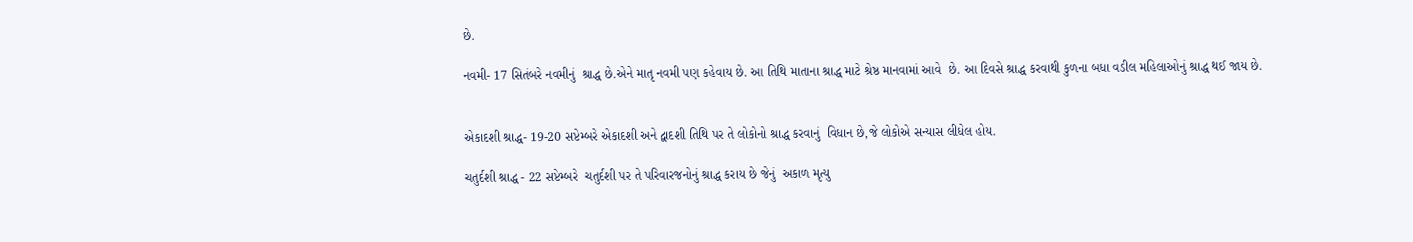છે.

નવમી- 17 સિતંબરે નવમીનું  શ્રાદ્ધ છે.એને માતૃ નવમી પણ કહેવાય છે. આ તિથિ માતાના શ્રાદ્ધ માટે શ્રેષ્ઠ માનવામાં આવે  છે. આ દિવસે શ્રાદ્ધ કરવાથી કુળના બધા વડીલ મહિલાઓનું શ્રાદ્ધ થઈ જાય છે.


એકાદશી શ્રાદ્ધ- 19-20 સપ્ટેમ્બરે એકાદશી અને દ્વાદશી તિથિ પર તે લોકોનો શ્રાદ્ધ કરવાનું  વિધાન છે,જે લોકોએ સન્યાસ લીધેલ હોય.

ચતુર્દશી શ્રાદ્ધ - 22 સપ્ટેમ્બરે  ચતુર્દશી પર તે પરિવારજનોનું શ્રાદ્ધ કરાય છે જેનું  અકાળ મૃત્યુ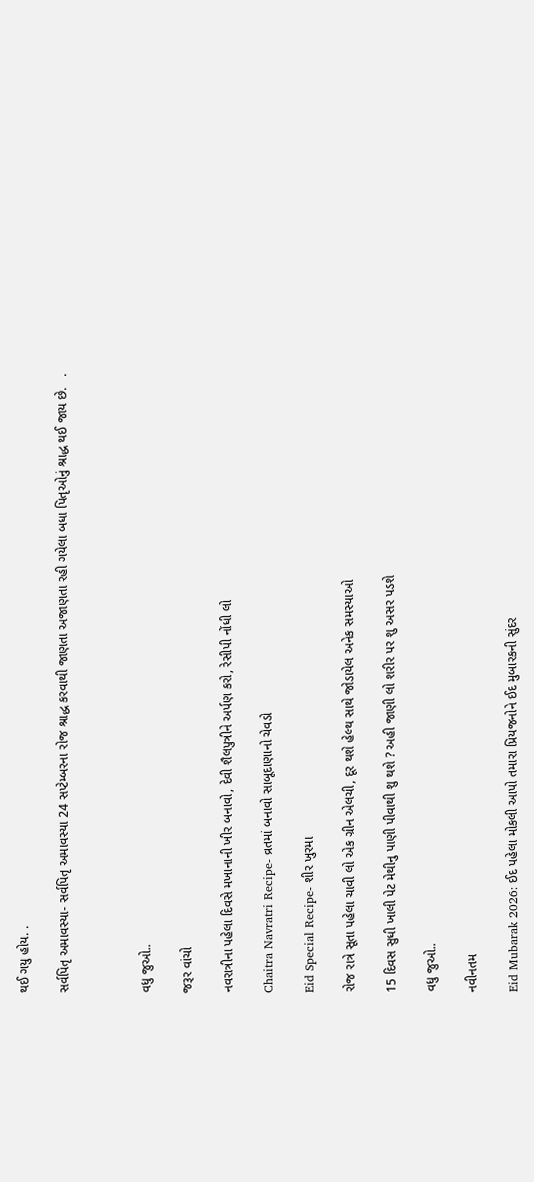થઈ ગયુ હોય. .

સર્વપિતૃ અમાવસ્યા- સર્વપિતૃ અમાવસ્યા 24 સપ્ટેમ્બરના રોજ શ્રાદ્ધ કરવાથી જાણતા અજાણતા રહી ગયેલા બધા પિતૃઓનું શ્રાદ્ધ થઈ જાય છે.   .



વધુ જુઓ..

જરૂર વાંચો

નવરાત્રીના પહેલા દિવસે મખાનાની ખીર બનાવો, દેવી શૈલપુત્રીને અર્પણ કરો, રેસીપી નોંધી લો

Chaitra Navratri Recipe- વ્રતમાં બનાવો સાબૂદાણાનો ચેવડો

Eid Special Recipe- શીર ખુરમા

રોજ રાત્રે સૂતા પહેલા ચાવી લો એક ગ્રીન એલચી, દૂર થશે હેલ્થ સાથે જોડાયેલ અનેક સમસ્યાઓ

15 દિવસ સુધી ખાલી પેટ મેથીનુ પાણી પીવાથી શુ થશે ? અહી જાણી લો શરીર પર શુ અસર પડશે

વધુ જુઓ..

નવીનતમ

Eid Mubarak 2026: ઈદ પહેલા મોકલી આપો તમારા પ્રિયજનોને ઈદ મુબારકની સુંદર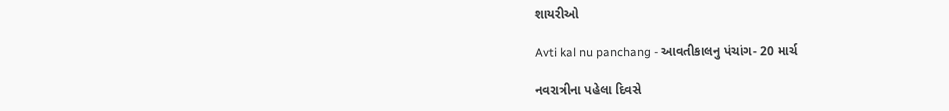શાયરીઓ

Avti kal nu panchang - આવતીકાલનુ પંચાંગ- 20 માર્ચ

નવરાત્રીના પહેલા દિવસે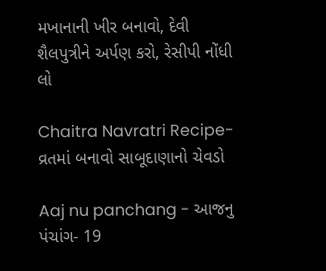મખાનાની ખીર બનાવો, દેવી શૈલપુત્રીને અર્પણ કરો, રેસીપી નોંધી લો

Chaitra Navratri Recipe- વ્રતમાં બનાવો સાબૂદાણાનો ચેવડો

Aaj nu panchang - આજનુ પંચાંગ- 19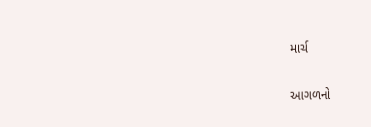માર્ચ

આગળનો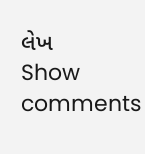લેખ
Show comments